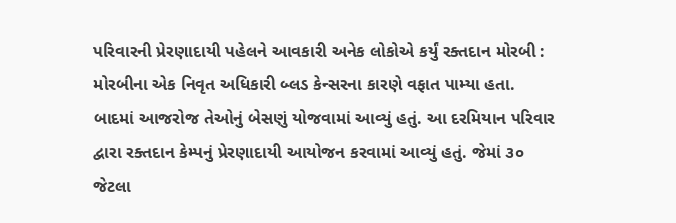પરિવારની પ્રેરણાદાયી પહેલને આવકારી અનેક લોકોએ કર્યું રક્તદાન મોરબી : મોરબીના એક નિવૃત અધિકારી બ્લડ કેન્સરના કારણે વફાત પામ્યા હતા. બાદમાં આજરોજ તેઓનું બેસણું યોજવામાં આવ્યું હતું. આ દરમિયાન પરિવાર દ્વારા રક્તદાન કેમ્પનું પ્રેરણાદાયી આયોજન કરવામાં આવ્યું હતું. જેમાં ૩૦ જેટલા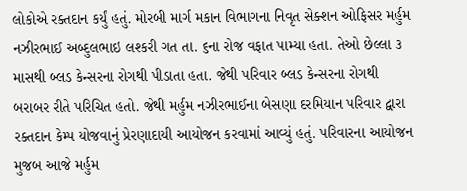લોકોએ રક્તદાન કર્યું હતું. મોરબી માર્ગ મકાન વિભાગના નિવૃત સેક્શન ઓફિસર મર્હુમ નઝીરભાઈ અબ્દુલભાઇ લશ્કરી ગત તા. ૬ના રોજ વફાત પામ્યા હતા. તેઓ છેલ્લા ૩ માસથી બ્લડ કેન્સરના રોગથી પીડાતા હતા. જેથી પરિવાર બ્લડ કેન્સરના રોગથી બરાબર રીતે પરિચિત હતો. જેથી મર્હુમ નઝીરભાઈના બેસણા દરમિયાન પરિવાર દ્વારા રક્તદાન કેમ્પ યોજવાનું પ્રેરણાદાયી આયોજન કરવામાં આવ્યું હતું. પરિવારના આયોજન મુજબ આજે મર્હુમ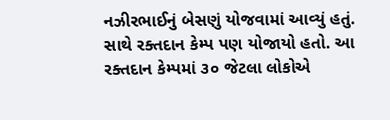નઝીરભાઈનું બેસણું યોજવામાં આવ્યું હતું. સાથે રક્તદાન કેમ્પ પણ યોજાયો હતો. આ રક્તદાન કેમ્પમાં ૩૦ જેટલા લોકોએ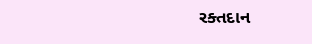રક્તદાન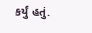કર્યું હતું.